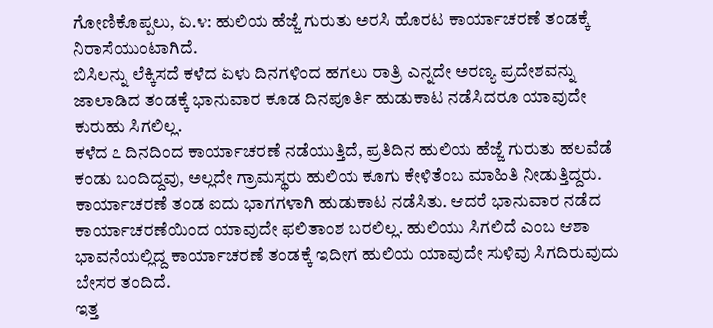ಗೋಣಿಕೊಪ್ಪಲು, ಏ.೪: ಹುಲಿಯ ಹೆಜ್ಜೆ ಗುರುತು ಅರಸಿ ಹೊರಟ ಕಾರ್ಯಾಚರಣೆ ತಂಡಕ್ಕೆ ನಿರಾಸೆಯುಂಟಾಗಿದೆ.
ಬಿಸಿಲನ್ನು ಲೆಕ್ಕಿಸದೆ ಕಳೆದ ಏಳು ದಿನಗಳಿಂದ ಹಗಲು ರಾತ್ರಿ ಎನ್ನದೇ ಅರಣ್ಯ ಪ್ರದೇಶವನ್ನು ಜಾಲಾಡಿದ ತಂಡಕ್ಕೆ ಭಾನುವಾರ ಕೂಡ ದಿನಪೂರ್ತಿ ಹುಡುಕಾಟ ನಡೆಸಿದರೂ ಯಾವುದೇ ಕುರುಹು ಸಿಗಲಿಲ್ಲ.
ಕಳೆದ ೭ ದಿನದಿಂದ ಕಾರ್ಯಾಚರಣೆ ನಡೆಯುತ್ತಿದೆ, ಪ್ರತಿದಿನ ಹುಲಿಯ ಹೆಜ್ಜೆ ಗುರುತು ಹಲವೆಡೆ ಕಂಡು ಬಂದಿದ್ದವು, ಅಲ್ಲದೇ ಗ್ರಾಮಸ್ಥರು ಹುಲಿಯ ಕೂಗು ಕೇಳಿತೆಂಬ ಮಾಹಿತಿ ನೀಡುತ್ತಿದ್ದರು. ಕಾರ್ಯಾಚರಣೆ ತಂಡ ಐದು ಭಾಗಗಳಾಗಿ ಹುಡುಕಾಟ ನಡೆಸಿತು. ಆದರೆ ಭಾನುವಾರ ನಡೆದ ಕಾರ್ಯಾಚರಣೆಯಿಂದ ಯಾವುದೇ ಫಲಿತಾಂಶ ಬರಲಿಲ್ಲ. ಹುಲಿಯು ಸಿಗಲಿದೆ ಎಂಬ ಆಶಾ ಭಾವನೆಯಲ್ಲಿದ್ದ ಕಾರ್ಯಾಚರಣೆ ತಂಡಕ್ಕೆ ಇದೀಗ ಹುಲಿಯ ಯಾವುದೇ ಸುಳಿವು ಸಿಗದಿರುವುದು ಬೇಸರ ತಂದಿದೆ.
ಇತ್ತ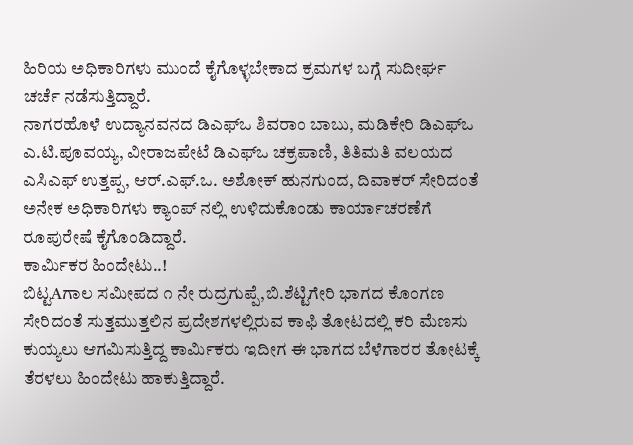ಹಿರಿಯ ಅಧಿಕಾರಿಗಳು ಮುಂದೆ ಕೈಗೊಳ್ಳಬೇಕಾದ ಕ್ರಮಗಳ ಬಗ್ಗೆ ಸುದೀರ್ಘ ಚರ್ಚೆ ನಡೆಸುತ್ತಿದ್ದಾರೆ.
ನಾಗರಹೊಳೆ ಉದ್ಯಾನವನದ ಡಿಎಫ್ಒ ಶಿವರಾಂ ಬಾಬು, ಮಡಿಕೇರಿ ಡಿಎಫ್ಒ ಎ.ಟಿ.ಪೂವಯ್ಯ, ವೀರಾಜಪೇಟೆ ಡಿಎಫ್ಒ ಚಕ್ರಪಾಣಿ, ತಿತಿಮತಿ ವಲಯದ ಎಸಿಎಫ್ ಉತ್ತಪ್ಪ, ಆರ್.ಎಫ್.ಒ. ಅಶೋಕ್ ಹುನಗುಂದ, ದಿವಾಕರ್ ಸೇರಿದಂತೆ ಅನೇಕ ಅಧಿಕಾರಿಗಳು ಕ್ಯಾಂಪ್ ನಲ್ಲಿ ಉಳಿದುಕೊಂಡು ಕಾರ್ಯಾಚರಣೆಗೆ ರೂಪುರೇಷೆ ಕೈಗೊಂಡಿದ್ದಾರೆ.
ಕಾರ್ಮಿಕರ ಹಿಂದೇಟು..!
ಬಿಟ್ಟAಗಾಲ ಸಮೀಪದ ೧ ನೇ ರುದ್ರಗುಪ್ಪೆ,ಬಿ.ಶೆಟ್ಟಿಗೇರಿ ಭಾಗದ ಕೊಂಗಣ ಸೇರಿದಂತೆ ಸುತ್ತಮುತ್ತಲಿನ ಪ್ರದೇಶಗಳಲ್ಲಿರುವ ಕಾಫಿ ತೋಟದಲ್ಲಿ ಕರಿ ಮೆಣಸು ಕುಯ್ಯಲು ಆಗಮಿಸುತ್ತಿದ್ದ ಕಾರ್ಮಿಕರು ಇದೀಗ ಈ ಭಾಗದ ಬೆಳೆಗಾರರ ತೋಟಕ್ಕೆ ತೆರಳಲು ಹಿಂದೇಟು ಹಾಕುತ್ತಿದ್ದಾರೆ.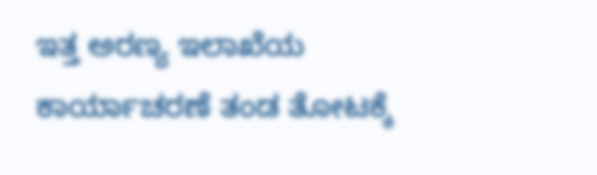ಇತ್ತ ಅರಣ್ಯ ಇಲಾಖೆಯ ಕಾರ್ಯಾಚರಣೆ ತಂಡ ತೋಟಕ್ಕೆ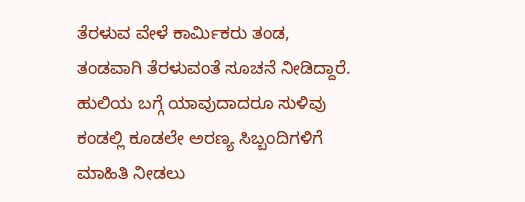ತೆರಳುವ ವೇಳೆ ಕಾರ್ಮಿಕರು ತಂಡ, ತಂಡವಾಗಿ ತೆರಳುವಂತೆ ಸೂಚನೆ ನೀಡಿದ್ದಾರೆ. ಹುಲಿಯ ಬಗ್ಗೆ ಯಾವುದಾದರೂ ಸುಳಿವು ಕಂಡಲ್ಲಿ ಕೂಡಲೇ ಅರಣ್ಯ ಸಿಬ್ಬಂದಿಗಳಿಗೆ ಮಾಹಿತಿ ನೀಡಲು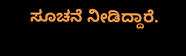ಸೂಚನೆ ನೀಡಿದ್ದಾರೆ.